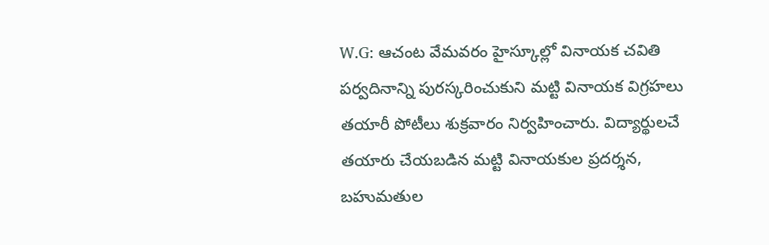W.G: ఆచంట వేమవరం హైస్కూల్లో వినాయక చవితి పర్వదినాన్ని పురస్కరించుకుని మట్టి వినాయక విగ్రహలు తయారీ పోటీలు శుక్రవారం నిర్వహించారు. విద్యార్థులచే తయారు చేయబడిన మట్టి వినాయకుల ప్రదర్శన, బహుమతుల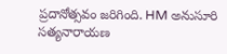ప్రదానోత్సవం జరిగింది. HM అనుసూరి సత్యనారాయణ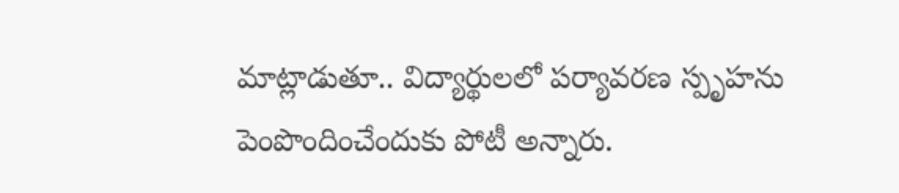మాట్లాడుతూ.. విద్యార్థులలో పర్యావరణ స్పృహను పెంపొందించేందుకు పోటీ అన్నారు.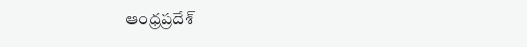ఆంధ్రప్రదేశ్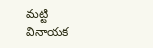మట్టి వినాయక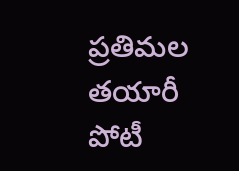ప్రతిమల తయారీ పోటీ